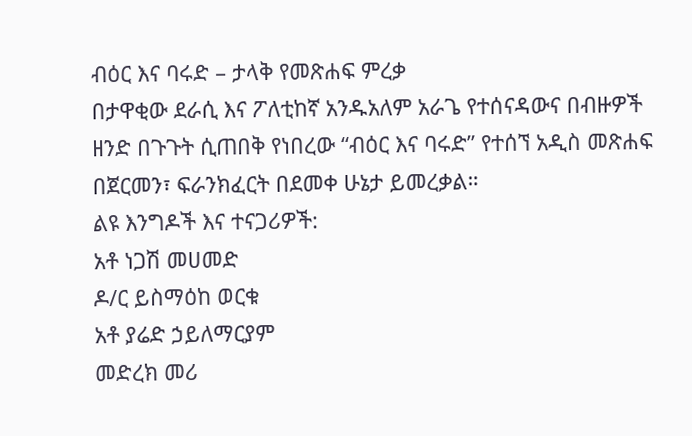ብዕር እና ባሩድ – ታላቅ የመጽሐፍ ምረቃ
በታዋቂው ደራሲ እና ፖለቲከኛ አንዱአለም አራጌ የተሰናዳውና በብዙዎች ዘንድ በጉጉት ሲጠበቅ የነበረው “ብዕር እና ባሩድ” የተሰኘ አዲስ መጽሐፍ በጀርመን፣ ፍራንክፈርት በደመቀ ሁኔታ ይመረቃል።
ልዩ እንግዶች እና ተናጋሪዎች:
አቶ ነጋሽ መሀመድ
ዶ/ር ይስማዕከ ወርቁ
አቶ ያሬድ ኃይለማርያም
መድረክ መሪ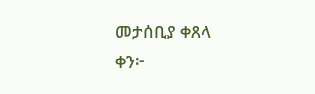መታሰቢያ ቀጸላ
ቀን፦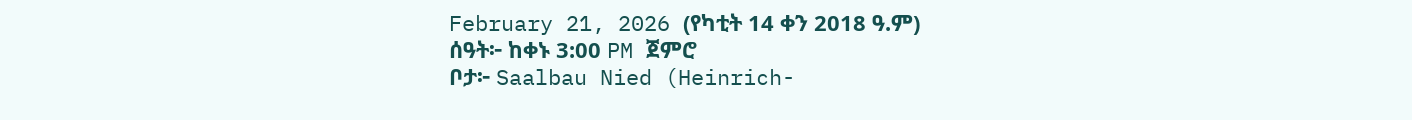February 21, 2026 (የካቲት 14 ቀን 2018 ዓ.ም)
ሰዓት፦ ከቀኑ 3:00 PM ጀምሮ
ቦታ፦ Saalbau Nied (Heinrich-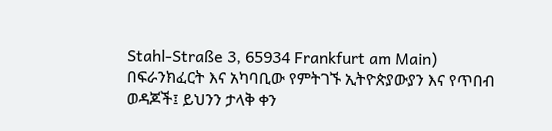Stahl-Straße 3, 65934 Frankfurt am Main)
በፍራንክፈርት እና አካባቢው የምትገኙ ኢትዮጵያውያን እና የጥበብ ወዳጆች፤ ይህንን ታላቅ ቀን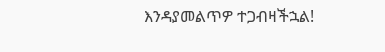እንዳያመልጥዎ ተጋብዛችኋል!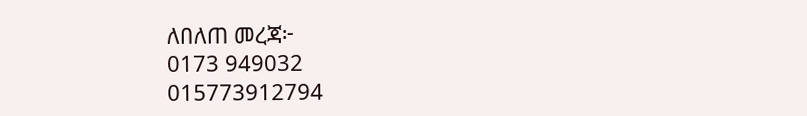ለበለጠ መረጃ፦
0173 949032
015773912794